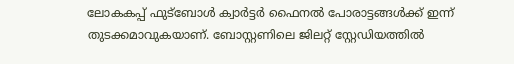ലോകകപ്പ് ഫുട്ബോൾ ക്വാർട്ടർ ഫൈനൽ പോരാട്ടങ്ങൾക്ക് ഇന്ന് തുടക്കമാവുകയാണ്. ബോസ്റ്റണിലെ ജിലറ്റ് സ്റ്റേഡിയത്തിൽ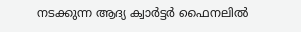നടക്കുന്ന ആദ്യ ക്വാർട്ടർ ഫൈനലിൽ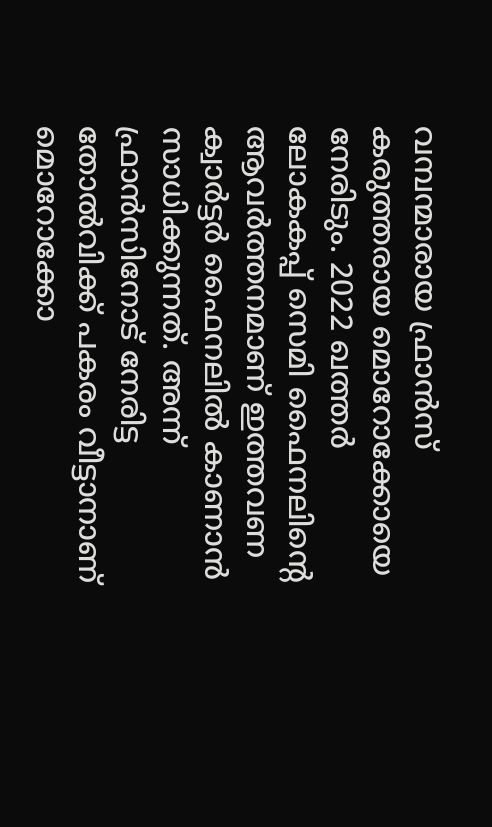വമ്പന്മാരായ ഫ്രാൻസ് കരുത്തരായ മൊറോക്കോയെ നേരിടും. 2022 ഖത്തർ ലോകകപ്പ് സെമി ഫൈനലിന്റെ ആവർത്തനമാണ് ഇത്തവണ ക്വാർട്ടർ ഫൈനലിൽ കാണാൻ സാധിക്കുന്നത്. അന്ന് ഫ്രാൻസിനോട് നേരിട്ട തോൽവിക്ക് പകരം വീട്ടാനാണ് മൊറോക്കോ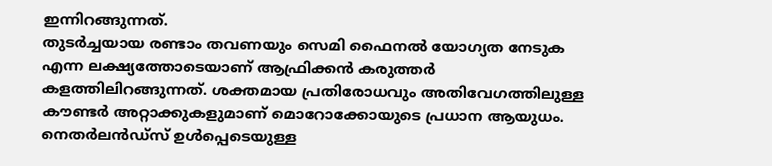ഇന്നിറങ്ങുന്നത്.
തുടർച്ചയായ രണ്ടാം തവണയും സെമി ഫൈനൽ യോഗ്യത നേടുക എന്ന ലക്ഷ്യത്തോടെയാണ് ആഫ്രിക്കൻ കരുത്തർ കളത്തിലിറങ്ങുന്നത്. ശക്തമായ പ്രതിരോധവും അതിവേഗത്തിലുള്ള കൗണ്ടർ അറ്റാക്കുകളുമാണ് മൊറോക്കോയുടെ പ്രധാന ആയുധം. നെതർലൻഡ്സ് ഉൾപ്പെടെയുള്ള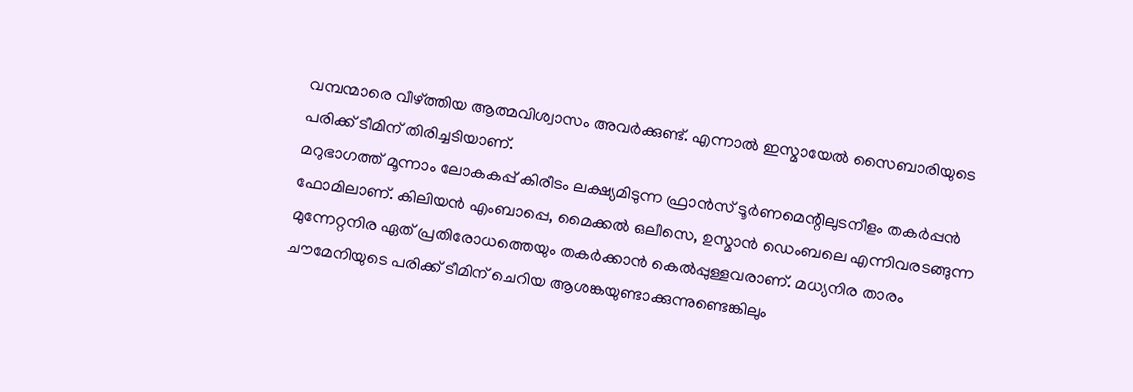വമ്പന്മാരെ വീഴ്ത്തിയ ആത്മവിശ്വാസം അവർക്കുണ്ട്. എന്നാൽ ഇസ്മായേൽ സൈബാരിയുടെ പരിക്ക് ടീമിന് തിരിച്ചടിയാണ്.
മറുഭാഗത്ത് മൂന്നാം ലോകകപ്പ് കിരീടം ലക്ഷ്യമിടുന്ന ഫ്രാൻസ് ടൂർണമെന്റിലുടനീളം തകർപ്പൻ ഫോമിലാണ്. കിലിയൻ എംബാപ്പെ, മൈക്കൽ ഒലീസെ, ഉസ്മാൻ ഡെംബലെ എന്നിവരടങ്ങുന്ന മുന്നേറ്റനിര ഏത് പ്രതിരോധത്തെയും തകർക്കാൻ കെൽപ്പുള്ളവരാണ്. മധ്യനിര താരം ചൗമേനിയുടെ പരിക്ക് ടീമിന് ചെറിയ ആശങ്കയുണ്ടാക്കുന്നുണ്ടെങ്കിലും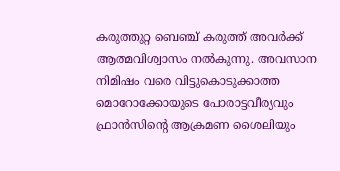കരുത്തുറ്റ ബെഞ്ച് കരുത്ത് അവർക്ക് ആത്മവിശ്വാസം നൽകുന്നു. അവസാന നിമിഷം വരെ വിട്ടുകൊടുക്കാത്ത മൊറോക്കോയുടെ പോരാട്ടവീര്യവും ഫ്രാൻസിന്റെ ആക്രമണ ശൈലിയും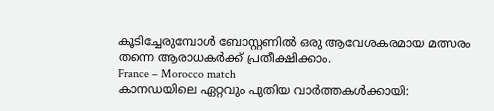കൂടിച്ചേരുമ്പോൾ ബോസ്റ്റണിൽ ഒരു ആവേശകരമായ മത്സരം തന്നെ ആരാധകർക്ക് പ്രതീക്ഷിക്കാം.
France – Morocco match
കാനഡയിലെ ഏറ്റവും പുതിയ വാർത്തകൾക്കായി: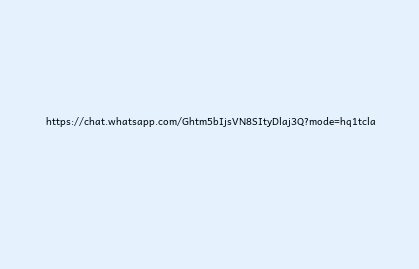https://chat.whatsapp.com/Ghtm5bIjsVN8SItyDlaj3Q?mode=hq1tcla